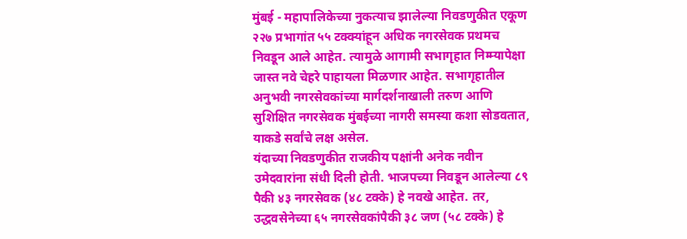मुंबई - महापालिकेच्या नुकत्याच झालेल्या निवडणुकीत एकूण २२७ प्रभागांत ५५ टक्क्यांहून अधिक नगरसेवक प्रथमच निवडून आले आहेत. त्यामुळे आगामी सभागृहात निम्म्यापेक्षा जास्त नवे चेहरे पाहायला मिळणार आहेत. सभागृहातील अनुभवी नगरसेवकांच्या मार्गदर्शनाखाली तरुण आणि सुशिक्षित नगरसेवक मुंबईच्या नागरी समस्या कशा सोडवतात, याकडे सर्वांचे लक्ष असेल.
यंदाच्या निवडणुकीत राजकीय पक्षांनी अनेक नवीन उमेदवारांना संधी दिली होती. भाजपच्या निवडून आलेल्या ८९ पैकी ४३ नगरसेवक (४८ टक्के) हे नवखे आहेत. तर, उद्धवसेनेच्या ६५ नगरसेवकांपैकी ३८ जण (५८ टक्के) हे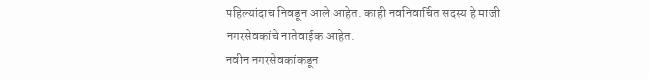पहिल्यांदाच निवडून आले आहेत. काही नवनिवार्चित सदस्य हे माजी नगरसेवकांचे नातेवाईक आहेत.
नवीन नगरसेवकांकडून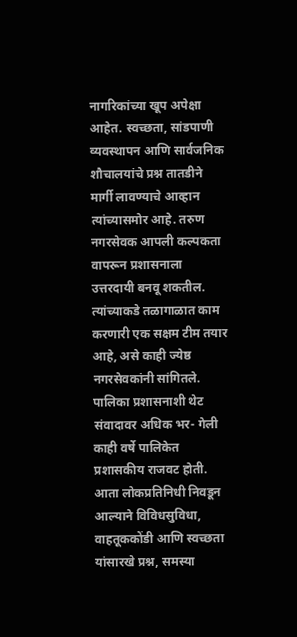नागरिकांच्या खूप अपेक्षा आहेत. स्वच्छता, सांडपाणी व्यवस्थापन आणि सार्वजनिक शौचालयांचे प्रश्न तातडीने मार्गी लावण्याचे आव्हान त्यांच्यासमोर आहे. तरुण नगरसेवक आपली कल्पकता वापरून प्रशासनाला उत्तरदायी बनवू शकतील. त्यांच्याकडे तळागाळात काम करणारी एक सक्षम टीम तयार आहे, असे काही ज्येष्ठ नगरसेवकांनी सांगितले.
पालिका प्रशासनाशी थेट संवादावर अधिक भर- गेली काही वर्षे पालिकेत प्रशासकीय राजवट होती. आता लोकप्रतिनिधी निवडून आल्याने विविधसुविधा, वाहतूककोंडी आणि स्वच्छता यांसारखे प्रश्न, समस्या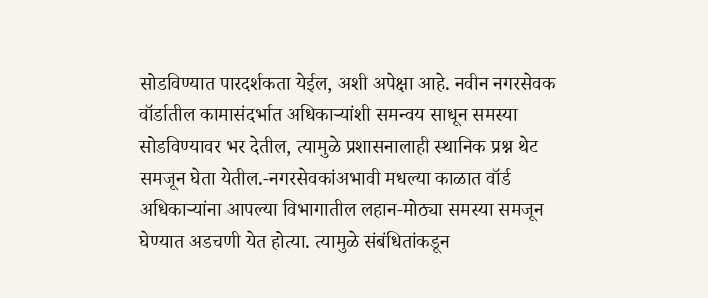सोडविण्यात पारदर्शकता येईल, अशी अपेक्षा आहे. नवीन नगरसेवक वॉर्डातील कामासंदर्भात अधिकाऱ्यांशी समन्वय साधून समस्या सोडविण्यावर भर देतील, त्यामुळे प्रशासनालाही स्थानिक प्रश्न थेट समजून घेता येतील.-नगरसेवकांअभावी मधल्या काळात वॉर्ड अधिकाऱ्यांना आपल्या विभागातील लहान-मोठ्या समस्या समजून घेण्यात अडचणी येत होत्या. त्यामुळे संबंधितांकडून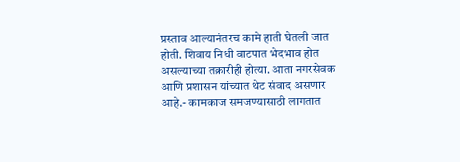प्रस्ताव आल्यानंतरच कामे हाती घेतली जात होती. शिवाय निधी वाटपात भेदभाव होत असल्याच्या तक्रारीही होत्या. आता नगरसेवक आणि प्रशासन यांच्यात थेट संवाद असणार आहे.- कामकाज समजण्यासाठी लागतात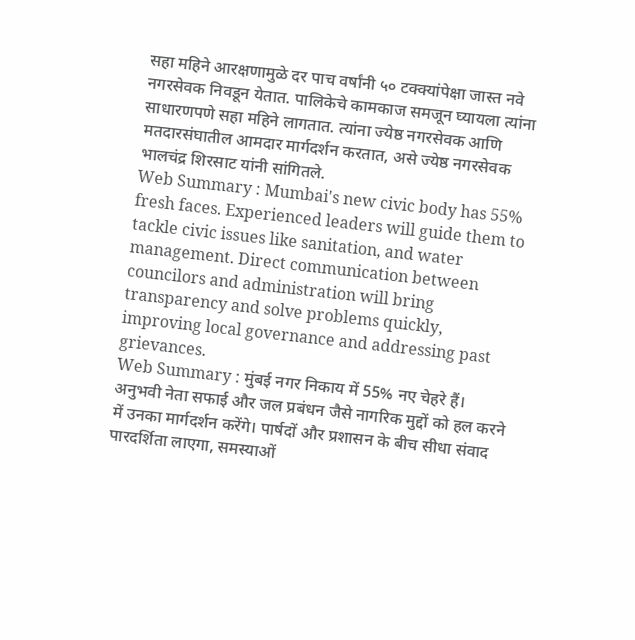सहा महिने आरक्षणामुळे दर पाच वर्षांनी ५० टक्क्यांपेक्षा जास्त नवे नगरसेवक निवडून येतात. पालिकेचे कामकाज समजून घ्यायला त्यांना साधारणपणे सहा महिने लागतात. त्यांना ज्येष्ठ नगरसेवक आणि मतदारसंघातील आमदार मार्गदर्शन करतात, असे ज्येष्ठ नगरसेवक भालचंद्र शिरसाट यांनी सांगितले.
Web Summary : Mumbai's new civic body has 55% fresh faces. Experienced leaders will guide them to tackle civic issues like sanitation, and water management. Direct communication between councilors and administration will bring transparency and solve problems quickly, improving local governance and addressing past grievances.
Web Summary : मुंबई नगर निकाय में 55% नए चेहरे हैं। अनुभवी नेता सफाई और जल प्रबंधन जैसे नागरिक मुद्दों को हल करने में उनका मार्गदर्शन करेंगे। पार्षदों और प्रशासन के बीच सीधा संवाद पारदर्शिता लाएगा, समस्याओं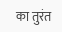का तुरंत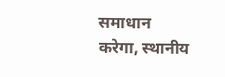समाधान करेगा, स्थानीय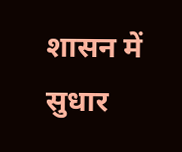शासन में सुधार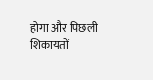होगा और पिछली शिकायतों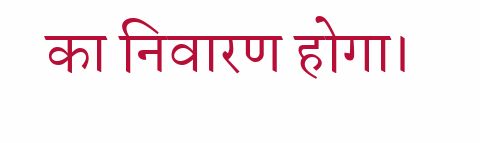का निवारण होगा।